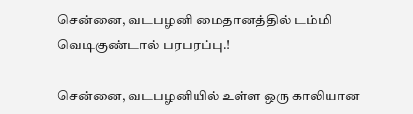சென்னை, வடபழனி மைதானத்தில் டம்மி வெடிகுண்டால் பரபரப்பு.!

சென்னை, வடபழனியில் உள்ள ஒரு காலியான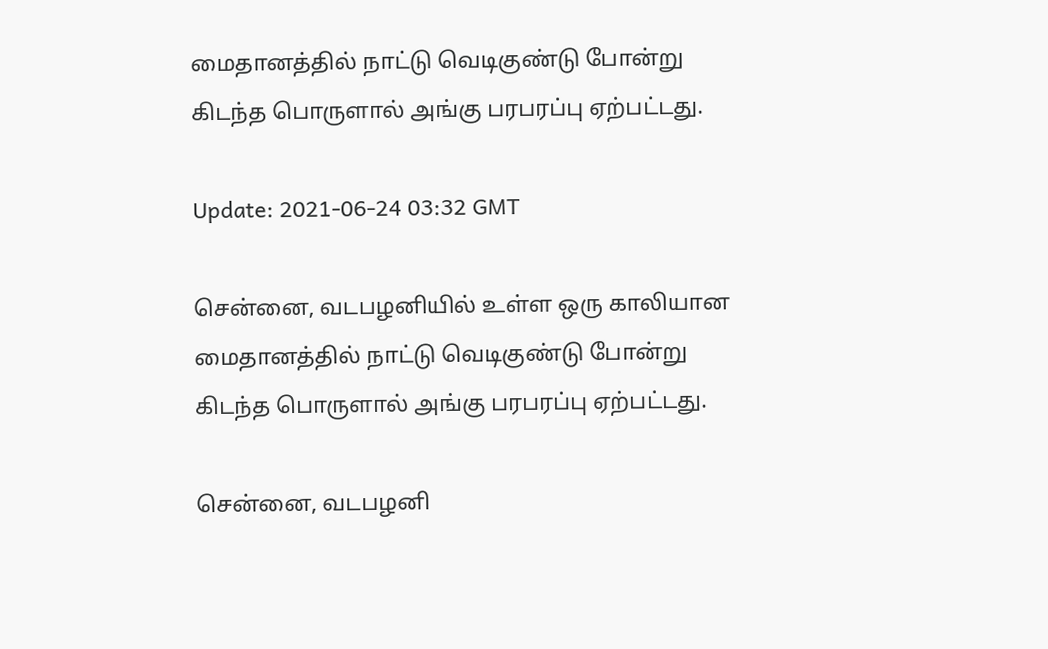மைதானத்தில் நாட்டு வெடிகுண்டு போன்று கிடந்த பொருளால் அங்கு பரபரப்பு ஏற்பட்டது.

Update: 2021-06-24 03:32 GMT

சென்னை, வடபழனியில் உள்ள ஒரு காலியான மைதானத்தில் நாட்டு வெடிகுண்டு போன்று கிடந்த பொருளால் அங்கு பரபரப்பு ஏற்பட்டது.

சென்னை, வடபழனி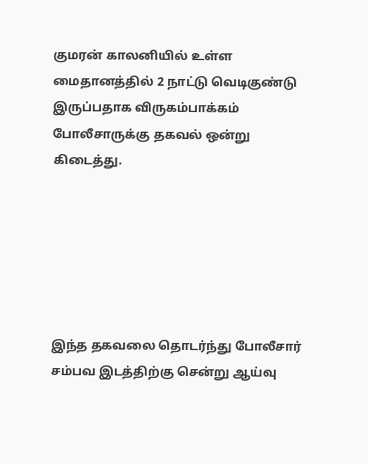குமரன் காலனியில் உள்ள மைதானத்தில் 2 நாட்டு வெடிகுண்டு இருப்பதாக விருகம்பாக்கம் போலீசாருக்கு தகவல் ஒன்று கிடைத்து.






இந்த தகவலை தொடர்ந்து போலீசார் சம்பவ இடத்திற்கு சென்று ஆய்வு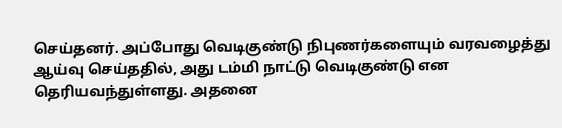செய்தனர். அப்போது வெடிகுண்டு நிபுணர்களையும் வரவழைத்து ஆய்வு செய்ததில், அது டம்மி நாட்டு வெடிகுண்டு என தெரியவந்துள்ளது. அதனை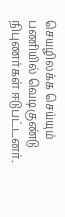செயழிலக்க செய்யும் பணியில் வெடிகுண்டு நிபுணர்கள் ஈடுபட்டனர்.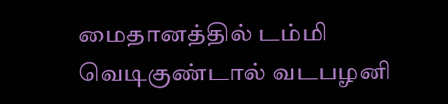மைதானத்தில் டம்மி வெடிகுண்டால் வடபழனி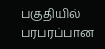பகுதியில் பரபரப்பான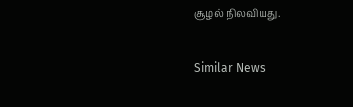சூழல் நிலவியது.

Similar News